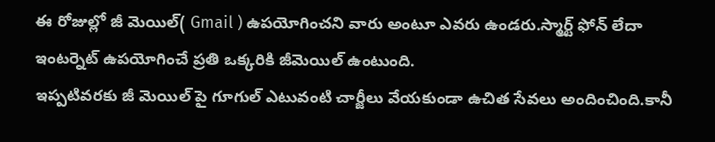ఈ రోజుల్లో జీ మెయిల్( Gmail ) ఉపయోగించని వారు అంటూ ఎవరు ఉండరు.స్మార్ట్ ఫోన్ లేదా ఇంటర్నెట్ ఉపయోగించే ప్రతి ఒక్కరికి జీమెయిల్ ఉంటుంది.
ఇప్పటివరకు జీ మెయిల్ పై గూగుల్ ఎటువంటి చార్జీలు వేయకుండా ఉచిత సేవలు అందించింది.కానీ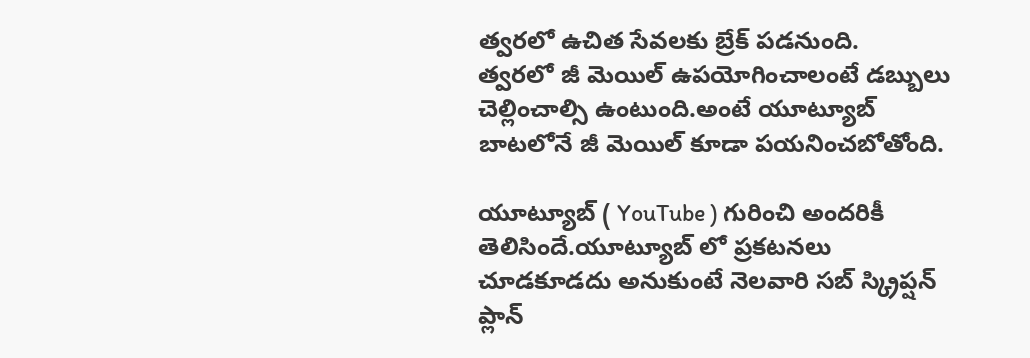త్వరలో ఉచిత సేవలకు బ్రేక్ పడనుంది.
త్వరలో జీ మెయిల్ ఉపయోగించాలంటే డబ్బులు చెల్లించాల్సి ఉంటుంది.అంటే యూట్యూబ్ బాటలోనే జీ మెయిల్ కూడా పయనించబోతోంది.

యూట్యూబ్ ( YouTube ) గురించి అందరికీ తెలిసిందే.యూట్యూబ్ లో ప్రకటనలు చూడకూడదు అనుకుంటే నెలవారి సబ్ స్క్రిప్షన్ ప్లాన్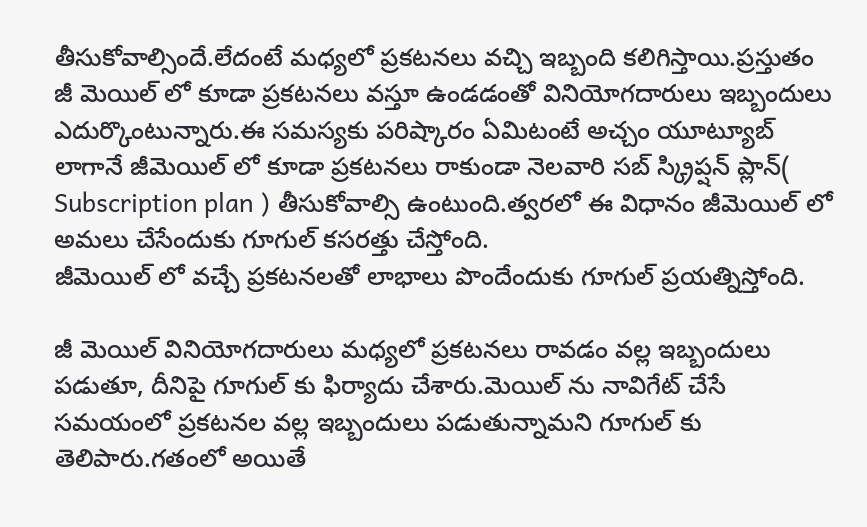తీసుకోవాల్సిందే.లేదంటే మధ్యలో ప్రకటనలు వచ్చి ఇబ్బంది కలిగిస్తాయి.ప్రస్తుతం జీ మెయిల్ లో కూడా ప్రకటనలు వస్తూ ఉండడంతో వినియోగదారులు ఇబ్బందులు ఎదుర్కొంటున్నారు.ఈ సమస్యకు పరిష్కారం ఏమిటంటే అచ్చం యూట్యూబ్ లాగానే జీమెయిల్ లో కూడా ప్రకటనలు రాకుండా నెలవారి సబ్ స్క్రిప్షన్ ప్లాన్( Subscription plan ) తీసుకోవాల్సి ఉంటుంది.త్వరలో ఈ విధానం జీమెయిల్ లో అమలు చేసేందుకు గూగుల్ కసరత్తు చేస్తోంది.
జీమెయిల్ లో వచ్చే ప్రకటనలతో లాభాలు పొందేందుకు గూగుల్ ప్రయత్నిస్తోంది.

జీ మెయిల్ వినియోగదారులు మధ్యలో ప్రకటనలు రావడం వల్ల ఇబ్బందులు పడుతూ, దీనిపై గూగుల్ కు ఫిర్యాదు చేశారు.మెయిల్ ను నావిగేట్ చేసే సమయంలో ప్రకటనల వల్ల ఇబ్బందులు పడుతున్నామని గూగుల్ కు తెలిపారు.గతంలో అయితే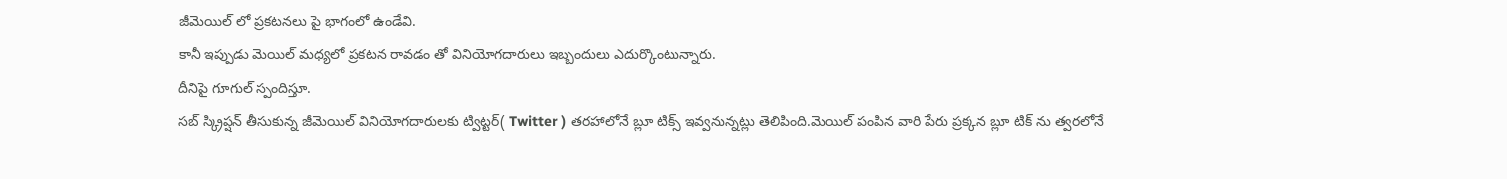జీమెయిల్ లో ప్రకటనలు పై భాగంలో ఉండేవి.
కానీ ఇప్పుడు మెయిల్ మధ్యలో ప్రకటన రావడం తో వినియోగదారులు ఇబ్బందులు ఎదుర్కొంటున్నారు.
దీనిపై గూగుల్ స్పందిస్తూ.
సబ్ స్క్రిప్షన్ తీసుకున్న జీమెయిల్ వినియోగదారులకు ట్విట్టర్( Twitter ) తరహాలోనే బ్లూ టిక్స్ ఇవ్వనున్నట్లు తెలిపింది.మెయిల్ పంపిన వారి పేరు ప్రక్కన బ్లూ టిక్ ను త్వరలోనే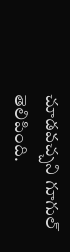చూడవచ్చని గూగుల్ తెలిపింది.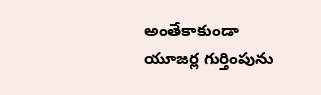అంతేకాకుండా యూజర్ల గుర్తింపును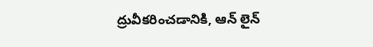ద్రువీకరించడానికి, ఆన్ లైన్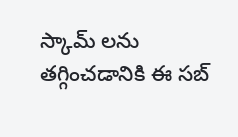స్కామ్ లను తగ్గించడానికి ఈ సబ్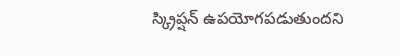స్క్రిప్షన్ ఉపయోగపడుతుందని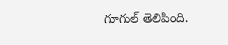గూగుల్ తెలిపింది.